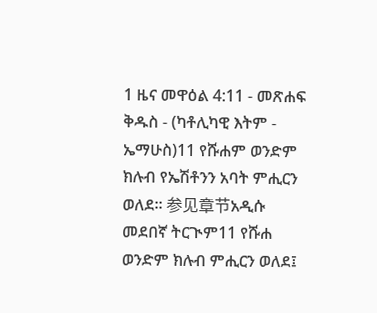1 ዜና መዋዕል 4:11 - መጽሐፍ ቅዱስ - (ካቶሊካዊ እትም - ኤማሁስ)11 የሹሐም ወንድም ክሉብ የኤሽቶንን አባት ምሒርን ወለደ። 参见章节አዲሱ መደበኛ ትርጒም11 የሹሐ ወንድም ክሉብ ምሒርን ወለደ፤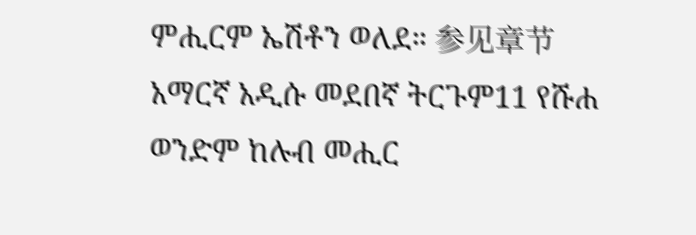ምሒርም ኤሽቶን ወለደ። 参见章节አማርኛ አዲሱ መደበኛ ትርጉም11 የሹሐ ወንድም ከሉብ መሒር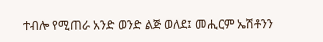ተብሎ የሚጠራ አንድ ወንድ ልጅ ወለደ፤ መሒርም ኤሽቶንን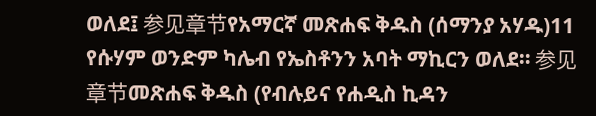ወለደ፤ 参见章节የአማርኛ መጽሐፍ ቅዱስ (ሰማንያ አሃዱ)11 የሱሃም ወንድም ካሌብ የኤስቶንን አባት ማኪርን ወለደ። 参见章节መጽሐፍ ቅዱስ (የብሉይና የሐዲስ ኪዳን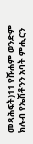መጻሕፍት)11 የሹሐም ወንድም ክሉብ የኤሽቶንን አባት ምሒርን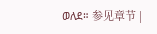ወለደ። 参见章节 |